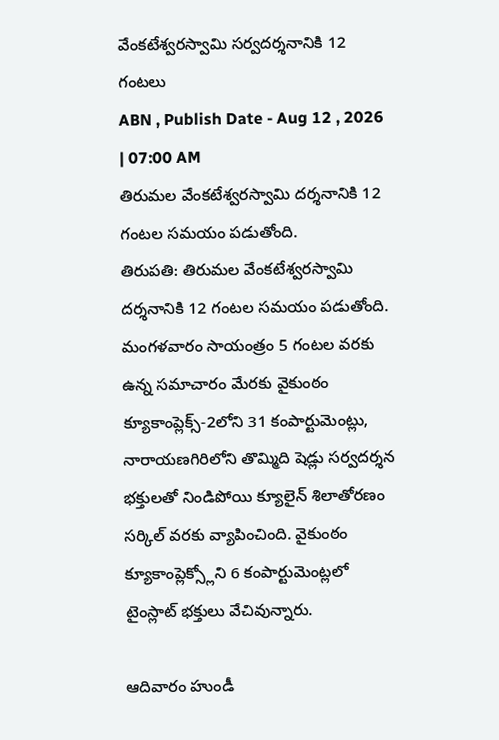వేంకటేశ్వరస్వామి సర్వదర్శనానికి 12 గంటలు
ABN , Publish Date - Aug 12 , 2026 | 07:00 AM
తిరుమల వేంకటేశ్వరస్వామి దర్శనానికి 12 గంటల సమయం పడుతోంది.
తిరుపతి: తిరుమల వేంకటేశ్వరస్వామి దర్శనానికి 12 గంటల సమయం పడుతోంది. మంగళవారం సాయంత్రం 5 గంటల వరకు ఉన్న సమాచారం మేరకు వైకుంఠం క్యూకాంప్లెక్స్-2లోని 31 కంపార్టుమెంట్లు, నారాయణగిరిలోని తొమ్మిది షెడ్లు సర్వదర్శన భక్తులతో నిండిపోయి క్యూలైన్ శిలాతోరణం సర్కిల్ వరకు వ్యాపించింది. వైకుంఠం క్యూకాంప్లెక్స్లోని 6 కంపార్టుమెంట్లలో టైంస్లాట్ భక్తులు వేచివున్నారు.

ఆదివారం హుండీ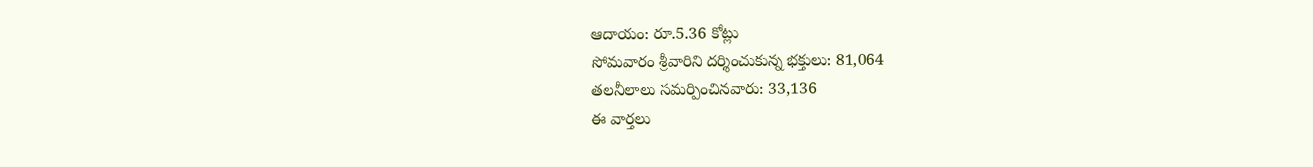ఆదాయం: రూ.5.36 కోట్లు
సోమవారం శ్రీవారిని దర్శించుకున్న భక్తులు: 81,064
తలనీలాలు సమర్పించినవారు: 33,136
ఈ వార్తలు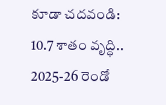కూడా చదవండి:
10.7 శాతం వృద్ధి.. 2025-26 రెండో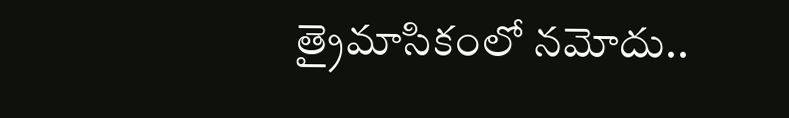త్రైమాసికంలో నమోదు..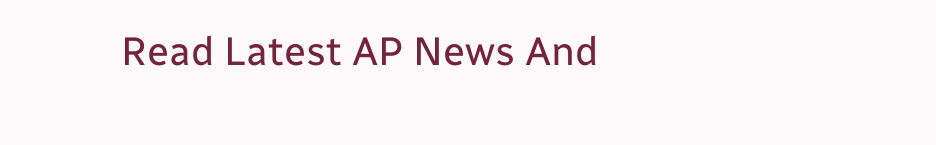Read Latest AP News And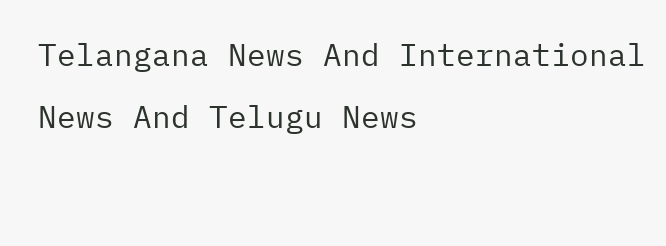Telangana News And International News And Telugu News